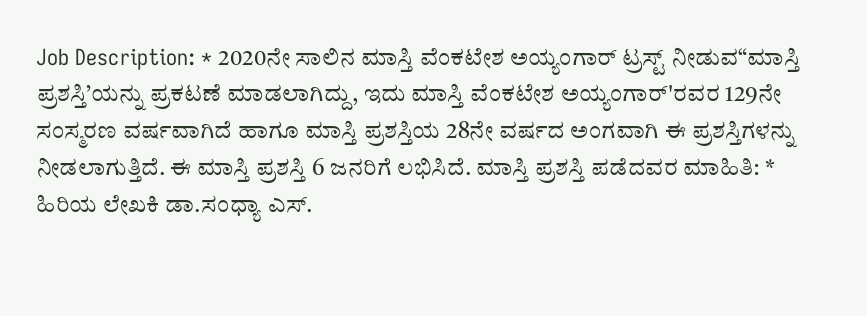Job Description: * 2020ನೇ ಸಾಲಿನ ಮಾಸ್ತಿ ವೆಂಕಟೇಶ ಅಯ್ಯಂಗಾರ್ ಟ್ರಸ್ಟ್ ನೀಡುವ“ಮಾಸ್ತಿ ಪ್ರಶಸ್ತಿ’ಯನ್ನು ಪ್ರಕಟಣೆ ಮಾಡಲಾಗಿದ್ದು, ಇದು ಮಾಸ್ತಿ ವೆಂಕಟೇಶ ಅಯ್ಯಂಗಾರ್'ರವರ 129ನೇ ಸಂಸ್ಮರಣ ವರ್ಷವಾಗಿದೆ ಹಾಗೂ ಮಾಸ್ತಿ ಪ್ರಶಸ್ತಿಯ 28ನೇ ವರ್ಷದ ಅಂಗವಾಗಿ ಈ ಪ್ರಶಸ್ತಿಗಳನ್ನು ನೀಡಲಾಗುತ್ತಿದೆ. ಈ ಮಾಸ್ತಿ ಪ್ರಶಸ್ತಿ 6 ಜನರಿಗೆ ಲಭಿಸಿದೆ. ಮಾಸ್ತಿ ಪ್ರಶಸ್ತಿ ಪಡೆದವರ ಮಾಹಿತಿ: * ಹಿರಿಯ ಲೇಖಕಿ ಡಾ.ಸಂಧ್ಯಾ ಎಸ್.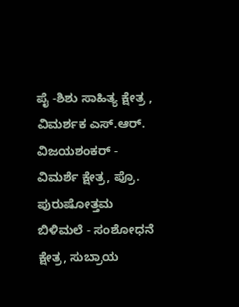ಪೈ -ಶಿಶು ಸಾಹಿತ್ಯ ಕ್ಷೇತ್ರ , ವಿಮರ್ಶಕ ಎಸ್.ಆರ್. ವಿಜಯಶಂಕರ್ - ವಿಮರ್ಶೆ ಕ್ಷೇತ್ರ, ಪ್ರೊ. ಪುರುಷೋತ್ತಮ ಬಿಳಿಮಲೆ - ಸಂಶೋಧನೆ ಕ್ಷೇತ್ರ, ಸುಬ್ರಾಯ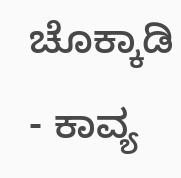ಚೊಕ್ಕಾಡಿ - ಕಾವ್ಯ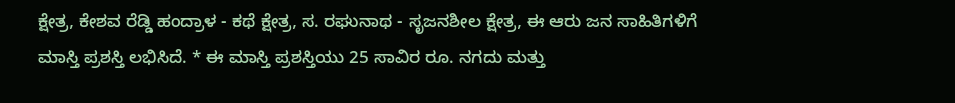ಕ್ಷೇತ್ರ, ಕೇಶವ ರೆಡ್ಡಿ ಹಂದ್ರಾಳ - ಕಥೆ ಕ್ಷೇತ್ರ, ಸ. ರಘುನಾಥ - ಸೃಜನಶೀಲ ಕ್ಷೇತ್ರ, ಈ ಆರು ಜನ ಸಾಹಿತಿಗಳಿಗೆ ಮಾಸ್ತಿ ಪ್ರಶಸ್ತಿ ಲಭಿಸಿದೆ. * ಈ ಮಾಸ್ತಿ ಪ್ರಶಸ್ತಿಯು 25 ಸಾವಿರ ರೂ. ನಗದು ಮತ್ತು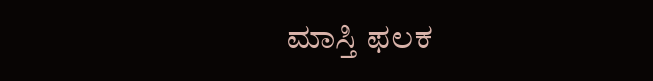ಮಾಸ್ತಿ ಫಲಕ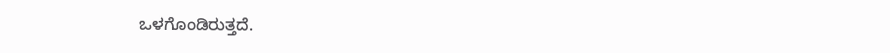ಒಳಗೊಂಡಿರುತ್ತದೆ.